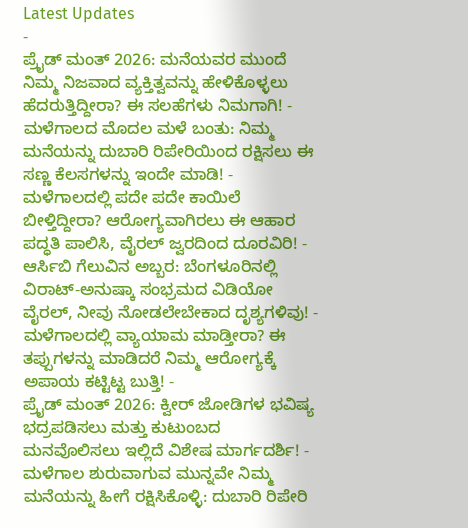Latest Updates
-
ಪ್ರೈಡ್ ಮಂತ್ 2026: ಮನೆಯವರ ಮುಂದೆ ನಿಮ್ಮ ನಿಜವಾದ ವ್ಯಕ್ತಿತ್ವವನ್ನು ಹೇಳಿಕೊಳ್ಳಲು ಹೆದರುತ್ತಿದ್ದೀರಾ? ಈ ಸಲಹೆಗಳು ನಿಮಗಾಗಿ! -
ಮಳೆಗಾಲದ ಮೊದಲ ಮಳೆ ಬಂತು: ನಿಮ್ಮ ಮನೆಯನ್ನು ದುಬಾರಿ ರಿಪೇರಿಯಿಂದ ರಕ್ಷಿಸಲು ಈ ಸಣ್ಣ ಕೆಲಸಗಳನ್ನು ಇಂದೇ ಮಾಡಿ! -
ಮಳೆಗಾಲದಲ್ಲಿ ಪದೇ ಪದೇ ಕಾಯಿಲೆ ಬೀಳ್ತಿದ್ದೀರಾ? ಆರೋಗ್ಯವಾಗಿರಲು ಈ ಆಹಾರ ಪದ್ಧತಿ ಪಾಲಿಸಿ, ವೈರಲ್ ಜ್ವರದಿಂದ ದೂರವಿರಿ! -
ಆರ್ಸಿಬಿ ಗೆಲುವಿನ ಅಬ್ಬರ: ಬೆಂಗಳೂರಿನಲ್ಲಿ ವಿರಾಟ್-ಅನುಷ್ಕಾ ಸಂಭ್ರಮದ ವಿಡಿಯೋ ವೈರಲ್, ನೀವು ನೋಡಲೇಬೇಕಾದ ದೃಶ್ಯಗಳಿವು! -
ಮಳೆಗಾಲದಲ್ಲಿ ವ್ಯಾಯಾಮ ಮಾಡ್ತೀರಾ? ಈ ತಪ್ಪುಗಳನ್ನು ಮಾಡಿದರೆ ನಿಮ್ಮ ಆರೋಗ್ಯಕ್ಕೆ ಅಪಾಯ ಕಟ್ಟಿಟ್ಟ ಬುತ್ತಿ! -
ಪ್ರೈಡ್ ಮಂತ್ 2026: ಕ್ವೀರ್ ಜೋಡಿಗಳ ಭವಿಷ್ಯ ಭದ್ರಪಡಿಸಲು ಮತ್ತು ಕುಟುಂಬದ ಮನವೊಲಿಸಲು ಇಲ್ಲಿದೆ ವಿಶೇಷ ಮಾರ್ಗದರ್ಶಿ! -
ಮಳೆಗಾಲ ಶುರುವಾಗುವ ಮುನ್ನವೇ ನಿಮ್ಮ ಮನೆಯನ್ನು ಹೀಗೆ ರಕ್ಷಿಸಿಕೊಳ್ಳಿ: ದುಬಾರಿ ರಿಪೇರಿ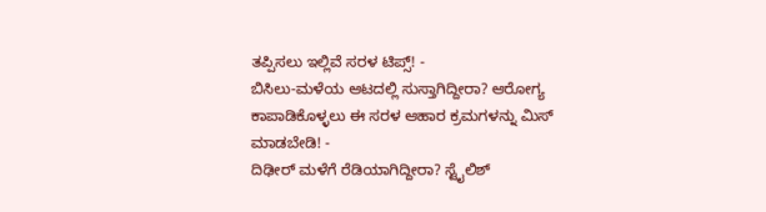ತಪ್ಪಿಸಲು ಇಲ್ಲಿವೆ ಸರಳ ಟಿಪ್ಸ್! -
ಬಿಸಿಲು-ಮಳೆಯ ಆಟದಲ್ಲಿ ಸುಸ್ತಾಗಿದ್ದೀರಾ? ಆರೋಗ್ಯ ಕಾಪಾಡಿಕೊಳ್ಳಲು ಈ ಸರಳ ಆಹಾರ ಕ್ರಮಗಳನ್ನು ಮಿಸ್ ಮಾಡಬೇಡಿ! -
ದಿಢೀರ್ ಮಳೆಗೆ ರೆಡಿಯಾಗಿದ್ದೀರಾ? ಸ್ಟೈಲಿಶ್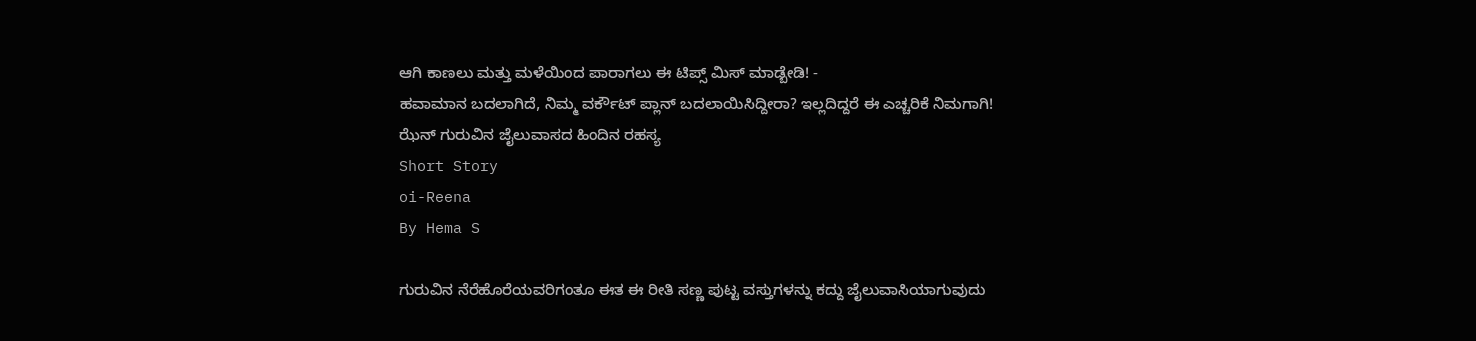ಆಗಿ ಕಾಣಲು ಮತ್ತು ಮಳೆಯಿಂದ ಪಾರಾಗಲು ಈ ಟಿಪ್ಸ್ ಮಿಸ್ ಮಾಡ್ಬೇಡಿ! -
ಹವಾಮಾನ ಬದಲಾಗಿದೆ, ನಿಮ್ಮ ವರ್ಕೌಟ್ ಪ್ಲಾನ್ ಬದಲಾಯಿಸಿದ್ದೀರಾ? ಇಲ್ಲದಿದ್ದರೆ ಈ ಎಚ್ಚರಿಕೆ ನಿಮಗಾಗಿ!
ಝೆನ್ ಗುರುವಿನ ಜೈಲುವಾಸದ ಹಿಂದಿನ ರಹಸ್ಯ
Short Story
oi-Reena
By Hema S

ಗುರುವಿನ ನೆರೆಹೊರೆಯವರಿಗಂತೂ ಈತ ಈ ರೀತಿ ಸಣ್ಣ ಪುಟ್ಟ ವಸ್ತುಗಳನ್ನು ಕದ್ದು ಜೈಲುವಾಸಿಯಾಗುವುದು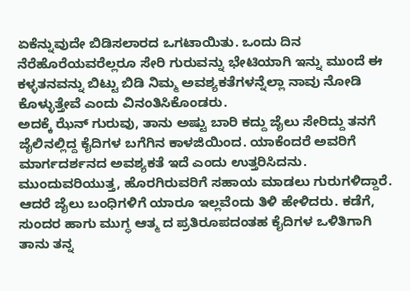ಏಕೆನ್ನುವುದೇ ಬಿಡಿಸಲಾರದ ಒಗಟಾಯಿತು. ಒಂದು ದಿನ ನೆರೆಹೊರೆಯವರೆಲ್ಲರೂ ಸೇರಿ ಗುರುವನ್ನು ಭೇಟಿಯಾಗಿ ಇನ್ನು ಮುಂದೆ ಈ ಕಳ್ಳತನವನ್ನು ಬಿಟ್ಟು ಬಿಡಿ ನಿಮ್ಮ ಅವಶ್ಯಕತೆಗಳನ್ನೆಲ್ಲಾ ನಾವು ನೋಡಿ ಕೊಳ್ಳುತ್ತೇವೆ ಎಂದು ವಿನಂತಿಸಿಕೊಂಡರು.
ಅದಕ್ಕೆ ಝೆನ್ ಗುರುವು, ತಾನು ಅಷ್ಟು ಬಾರಿ ಕದ್ದು ಜೈಲು ಸೇರಿದ್ದು ತನಗೆ ಜೈಲಿನಲ್ಲಿದ್ದ ಕೈದಿಗಳ ಬಗೆಗಿನ ಕಾಳಜಿಯಿಂದ. ಯಾಕೆಂದರೆ ಅವರಿಗೆ ಮಾರ್ಗದರ್ಶನದ ಅವಶ್ಯಕತೆ ಇದೆ ಎಂದು ಉತ್ತರಿಸಿದನು. ಮುಂದುವರಿಯುತ್ತ, ಹೊರಗಿರುವರಿಗೆ ಸಹಾಯ ಮಾಡಲು ಗುರುಗಳಿದ್ದಾರೆ. ಆದರೆ ಜೈಲು ಬಂಧಿಗಳಿಗೆ ಯಾರೂ ಇಲ್ಲವೆಂದು ತಿಳಿ ಹೇಳಿದರು. ಕಡೆಗೆ, ಸುಂದರ ಹಾಗು ಮುಗ್ಧ ಆತ್ಮ ದ ಪ್ರತಿರೂಪದಂತಹ ಕೈದಿಗಳ ಒಳಿತಿಗಾಗಿ ತಾನು ತನ್ನ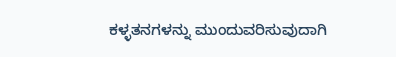ಕಳ್ಳತನಗಳನ್ನು ಮುಂದುವರಿಸುವುದಾಗಿ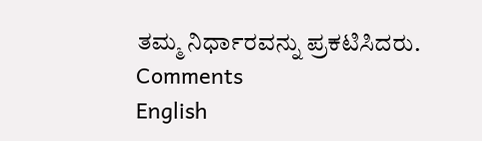ತಮ್ಮ ನಿರ್ಧಾರವನ್ನು ಪ್ರಕಟಿಸಿದರು.
Comments
English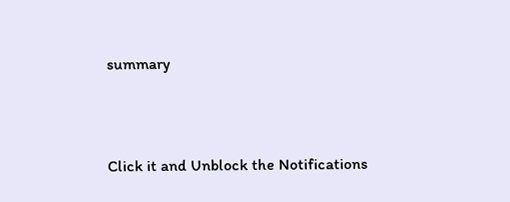summary



Click it and Unblock the Notifications